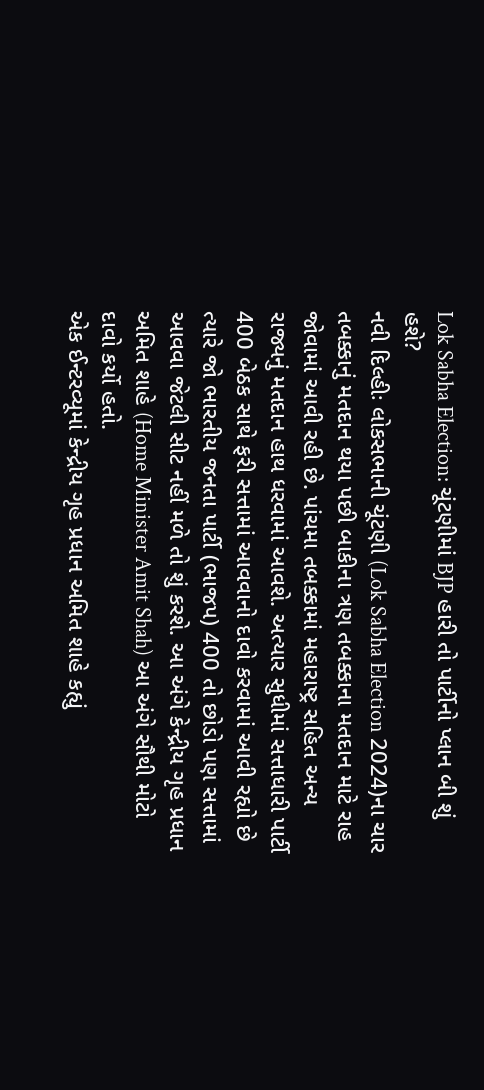Lok Sabha Election: ચૂંટણીમાં BJP હારી તો પાર્ટીનો પ્લાન બી શું હશે?
નવી દિલ્હીઃ લોકસભાની ચૂંટણી (Lok Sabha Election 2024)ના ચાર તબક્કાનું મતદાન થયા પછી બાકીના ત્રણ તબક્કાના મતદાન માટે રાહ જોવામાં આવી રહી છે. પાંચમા તબક્કામાં મહારાષ્ટ્ર સહિત અન્ય રાજ્યનું મતદાન હાથ ધરવામાં આવશે. અત્યાર સુધીમાં સત્તાધારી પાર્ટી 400 બેઠક સાથે ફરી સત્તામાં આવવાનો દાવો કરવામાં આવી રહ્યો છે ત્યારે જો ભારતીય જનતા પાર્ટી (ભાજપ) 400 તો છોડો પણ સત્તામાં આવવા જેટલી સીટ નહીં મળે તો શું કરશે. આ અંગે કેન્દ્રીય ગૃહ પ્રધાન અમિત શાહે (Home Minister Amit Shah) આ અંગે સૌથી મોટો દાવો કર્યો હતો.
એક ઈન્ટરવ્યૂમાં કેન્દ્રીય ગૃહ પ્રધાન અમિત શાહે કહ્યું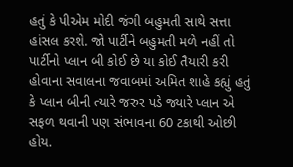હતું કે પીએમ મોદી જંગી બહુમતી સાથે સત્તા હાંસલ કરશે. જો પાર્ટીને બહુમતી મળે નહીં તો પાર્ટીનો પ્લાન બી કોઈ છે યા કોઈ તૈયારી કરી હોવાના સવાલના જવાબમાં અમિત શાહે કહ્યું હતું કે પ્લાન બીની ત્યારે જરુર પડે જ્યારે પ્લાન એ સફળ થવાની પણ સંભાવના 60 ટકાથી ઓછી હોય.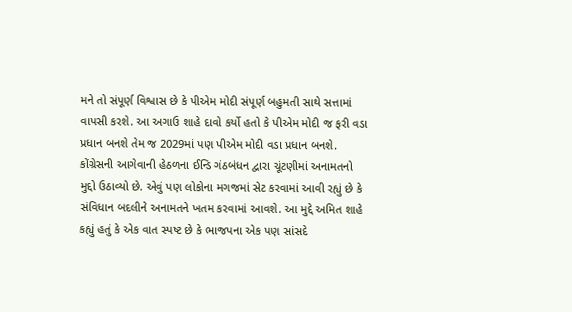મને તો સંપૂર્ણ વિશ્વાસ છે કે પીએમ મોદી સંપૂર્ણ બહુમતી સાથે સત્તામાં વાપસી કરશે. આ અગાઉ શાહે દાવો કર્યો હતો કે પીએમ મોદી જ ફરી વડા પ્રધાન બનશે તેમ જ 2029માં પણ પીએમ મોદી વડા પ્રધાન બનશે.
કોંગ્રેસની આગેવાની હેઠળના ઈન્ડિ ગંઠબંધન દ્વારા ચૂંટણીમાં અનામતનો મુદ્દો ઉઠાવ્યો છે. એવું પણ લોકોના મગજમાં સેટ કરવામાં આવી રહ્યું છે કે સંવિધાન બદલીને અનામતને ખતમ કરવામાં આવશે. આ મુદ્દે અમિત શાહે કહ્યું હતું કે એક વાત સ્પષ્ટ છે કે ભાજપના એક પણ સાંસદે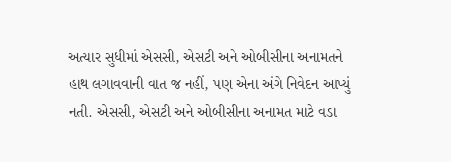અત્યાર સુધીમાં એસસી, એસટી અને ઓબીસીના અનામતને હાથ લગાવવાની વાત જ નહીં, પણ એના અંગે નિવેદન આપ્યું નતી. એસસી, એસટી અને ઓબીસીના અનામત માટે વડા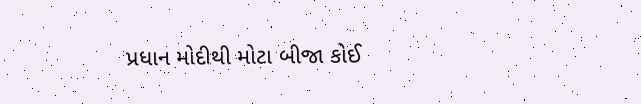પ્રધાન મોદીથી મોટા બીજા કોઈ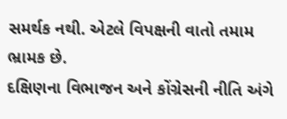સમર્થક નથી. એટલે વિપક્ષની વાતો તમામ ભ્રામક છે.
દક્ષિણના વિભાજન અને કોંગ્રેસની નીતિ અંગે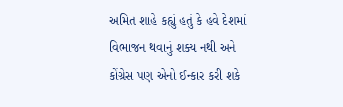અમિત શાહે કહ્યું હતું કે હવે દેશમાં વિભાજન થવાનું શક્ય નથી અને કોંગ્રેસ પણ એનો ઈન્કાર કરી શકે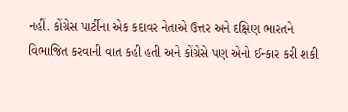નહીં. કોંગ્રેસ પાર્ટીના એક કદાવર નેતાએ ઉત્તર અને દક્ષિણ ભારતને વિભાજિત કરવાની વાત કહી હતી અને કોંગ્રેસે પણ એનો ઈન્કાર કરી શકી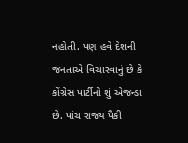નહોતી. પણ હવે દેશની જનતાએ વિચારવાનું છે કે કોંગ્રેસ પાર્ટીનો શું એજન્ડા છે. પાંચ રાજ્ય પૈકી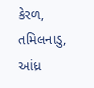કેરળ, તમિલનાડુ, આંધ્ર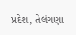પ્રદેશ, તેલંગણા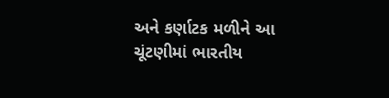અને કર્ણાટક મળીને આ ચૂંટણીમાં ભારતીય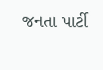જનતા પાર્ટી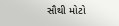સૌથી મોટો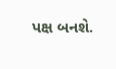પક્ષ બનશે.